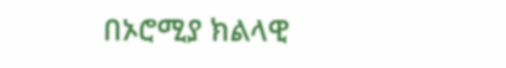በኦሮሚያ ክልላዊ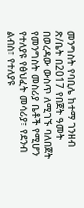መንግስት የባቢሌ ከተማ ገንዘብ ጽ/ቤት በ2017 የበጀት ዓመት በወረዳው ውስጥ ለሚገኙ ባለበጀት የመንግስት መስሪያ ቤቶች የሚሆን የተለያዩ የፅህፈት መሳሪያ፣ የደንብ ልብስ፣ የተለያዩ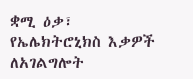ቋሚ ዕቃ፣ የኤሌክትሮኒክስ እቃዎች ለአገልግሎት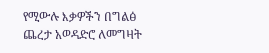የሚውሉ እቃዎችን በግልፅ ጨረታ አወዳድሮ ለመግዛት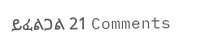ይፈልጋል 21 Comments